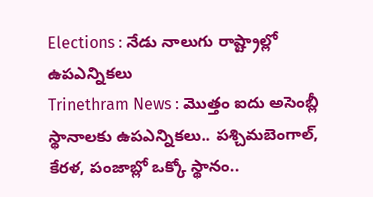Elections : నేడు నాలుగు రాష్ట్రాల్లో ఉపఎన్నికలు
Trinethram News : మొత్తం ఐదు అసెంబ్లీ స్థానాలకు ఉపఎన్నికలు.. పశ్చిమబెంగాల్, కేరళ, పంజాబ్లో ఒక్కో స్థానం..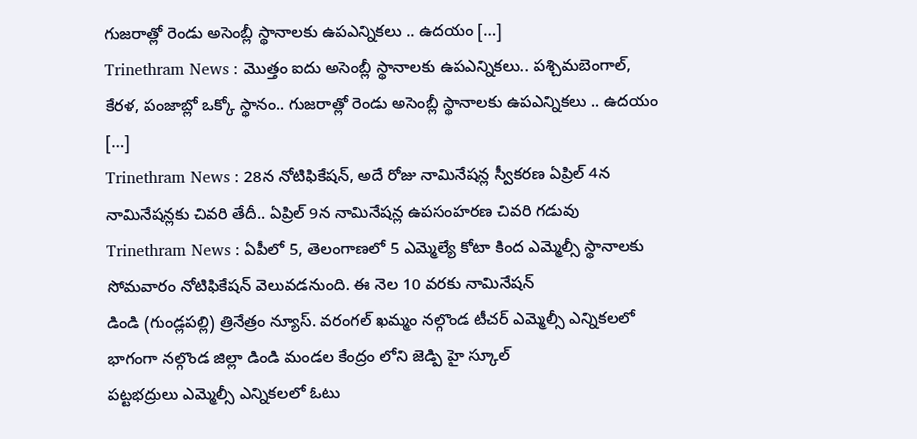గుజరాత్లో రెండు అసెంబ్లీ స్థానాలకు ఉపఎన్నికలు .. ఉదయం […]
Trinethram News : మొత్తం ఐదు అసెంబ్లీ స్థానాలకు ఉపఎన్నికలు.. పశ్చిమబెంగాల్, కేరళ, పంజాబ్లో ఒక్కో స్థానం.. గుజరాత్లో రెండు అసెంబ్లీ స్థానాలకు ఉపఎన్నికలు .. ఉదయం […]
Trinethram News : 28న నోటిఫికేషన్, అదే రోజు నామినేషన్ల స్వీకరణ ఏప్రిల్ 4న నామినేషన్లకు చివరి తేదీ.. ఏప్రిల్ 9న నామినేషన్ల ఉపసంహరణ చివరి గడువు
Trinethram News : ఏపీలో 5, తెలంగాణలో 5 ఎమ్మెల్యే కోటా కింద ఎమ్మెల్సీ స్థానాలకు సోమవారం నోటిఫికేషన్ వెలువడనుంది. ఈ నెల 10 వరకు నామినేషన్
డిండి (గుండ్లపల్లి) త్రినేత్రం న్యూస్. వరంగల్ ఖమ్మం నల్గొండ టీచర్ ఎమ్మెల్సీ ఎన్నికలలో భాగంగా నల్గొండ జిల్లా డిండి మండల కేంద్రం లోని జెడ్పి హై స్కూల్
పట్టభద్రులు ఎమ్మెల్సీ ఎన్నికలలో ఓటు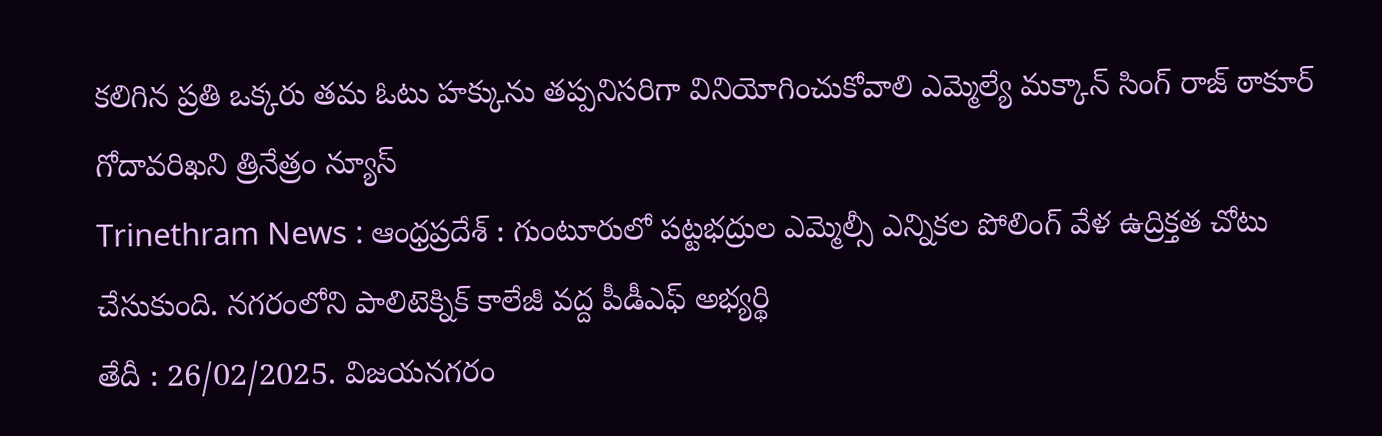కలిగిన ప్రతి ఒక్కరు తమ ఓటు హక్కును తప్పనిసరిగా వినియోగించుకోవాలి ఎమ్మెల్యే మక్కాన్ సింగ్ రాజ్ ఠాకూర్ గోదావరిఖని త్రినేత్రం న్యూస్
Trinethram News : ఆంధ్రప్రదేశ్ : గుంటూరులో పట్టభద్రుల ఎమ్మెల్సీ ఎన్నికల పోలింగ్ వేళ ఉద్రిక్తత చోటు చేసుకుంది. నగరంలోని పాలిటెక్నిక్ కాలేజీ వద్ద పీడీఎఫ్ అభ్యర్థి
తేదీ : 26/02/2025. విజయనగరం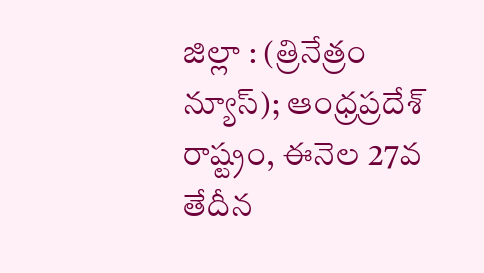జిల్లా : (త్రినేత్రం న్యూస్); ఆంధ్రప్రదేశ్ రాష్ట్రం, ఈనెల 27వ తేదీన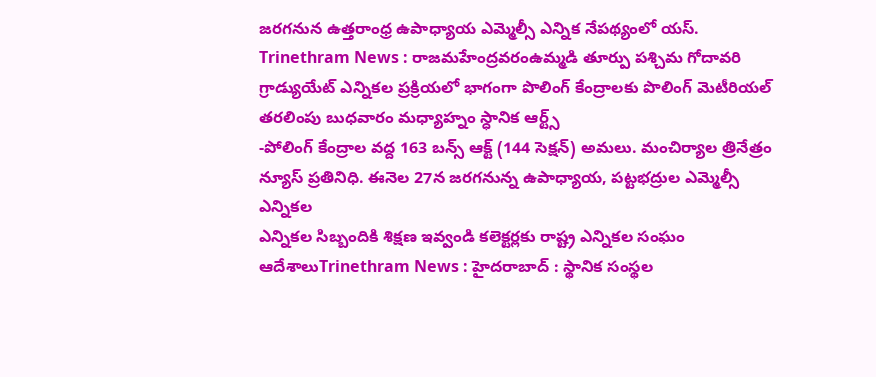జరగనున ఉత్తరాంధ్ర ఉపాధ్యాయ ఎమ్మెల్సీ ఎన్నిక నేపథ్యంలో యస్.
Trinethram News : రాజమహేంద్రవరంఉమ్మడి తూర్పు పశ్చిమ గోదావరి గ్రాడ్యుయేట్ ఎన్నికల ప్రక్రియలో భాగంగా పొలింగ్ కేంద్రాలకు పొలింగ్ మెటీరియల్ తరలింపు బుధవారం మధ్యాహ్నం స్ధానిక ఆర్ట్స్
-పోలింగ్ కేంద్రాల వద్ద 163 బన్స్ ఆక్ట్ (144 సెక్షన్) అమలు. మంచిర్యాల త్రినేత్రం న్యూస్ ప్రతినిధి. ఈనెల 27న జరగనున్న ఉపాధ్యాయ, పట్టభద్రుల ఎమ్మెల్సీ ఎన్నికల
ఎన్నికల సిబ్బందికి శిక్షణ ఇవ్వండి కలెక్టర్లకు రాష్ట్ర ఎన్నికల సంఘం ఆదేశాలుTrinethram News : హైదరాబాద్ : స్థానిక సంస్థల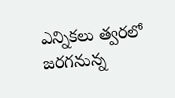ఎన్నికలు త్వరలో జరగనున్న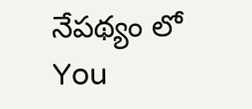నేపథ్యం లో
You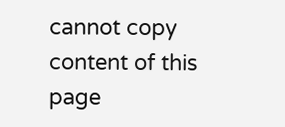cannot copy content of this page